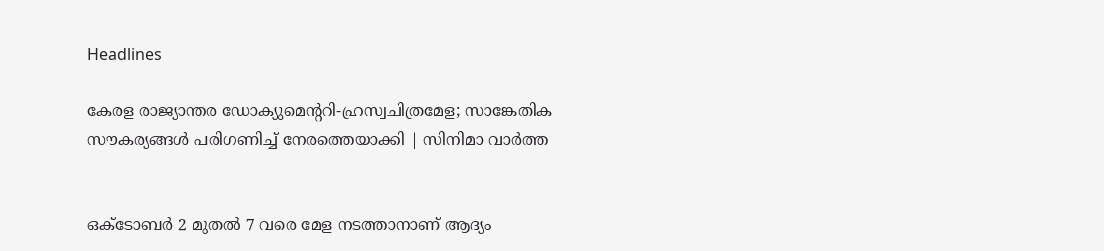Headlines

കേരള രാജ്യാന്തര ഡോക്യുമെന്ററി-ഹ്രസ്വചിത്രമേള; സാങ്കേതിക സൗകര്യങ്ങൾ പരിഗണിച്ച് നേരത്തെയാക്കി | സിനിമാ വാർത്ത


ഒക്ടോബർ 2 മുതൽ 7 വരെ മേള നടത്താനാണ് ആദ്യം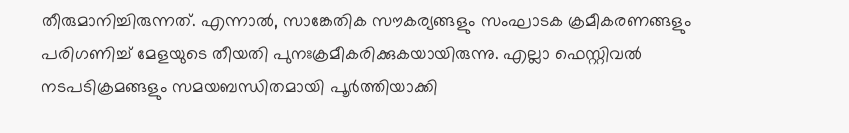തീരുമാനിച്ചിരുന്നത്. എന്നാൽ, സാങ്കേതിക സൗകര്യങ്ങളും സംഘാടക ക്രമീകരണങ്ങളും പരിഗണിച്ച് മേളയുടെ തീയതി പുനഃക്രമീകരിക്കുകയായിരുന്നു. എല്ലാ ഫെസ്റ്റിവൽ നടപടിക്രമങ്ങളും സമയബന്ധിതമായി പൂർത്തിയാക്കി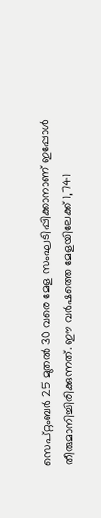സെപ്റ്റംബർ 25 മുതൽ 30 വരെ മേള സംഘടിപ്പിക്കാനാണ് ഇപ്പോൾ തീരുമാനിച്ചിരിക്കുന്നത്. ഈ വർഷത്തെ മേളയിലേക്ക് 1,741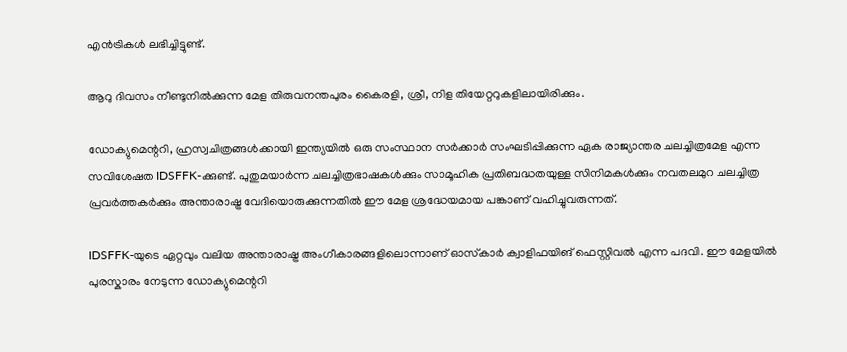എൻട്രികൾ ലഭിച്ചിട്ടുണ്ട്.

ആറു ദിവസം നീണ്ടുനിൽക്കുന്ന മേള തിരുവനന്തപുരം കൈരളി, ശ്രീ, നിള തിയേറ്ററുകളിലായിരിക്കും.

ഡോക്യുമെന്ററി, ഹ്രസ്വചിത്രങ്ങൾക്കായി ഇന്ത്യയിൽ ഒരു സംസ്ഥാന സർക്കാർ സംഘടിപ്പിക്കുന്ന ഏക രാജ്യാന്തര ചലച്ചിത്രമേള എന്ന സവിശേഷത IDSFFK-ക്കുണ്ട്. പുതുമയാർന്ന ചലച്ചിത്രഭാഷകൾക്കും സാമൂഹിക പ്രതിബദ്ധതയുള്ള സിനിമകൾക്കും നവതലമുറ ചലച്ചിത്ര പ്രവർത്തകർക്കും അന്താരാഷ്ട്ര വേദിയൊരുക്കുന്നതിൽ ഈ മേള ശ്രദ്ധേയമായ പങ്കാണ് വഹിച്ചുവരുന്നത്.

IDSFFK-യുടെ ഏറ്റവും വലിയ അന്താരാഷ്ട്ര അംഗീകാരങ്ങളിലൊന്നാണ് ഓസ്‌കാർ ക്വാളിഫയിങ് ഫെസ്റ്റിവൽ എന്ന പദവി. ഈ മേളയിൽ പുരസ്കാരം നേടുന്ന ഡോക്യുമെന്ററി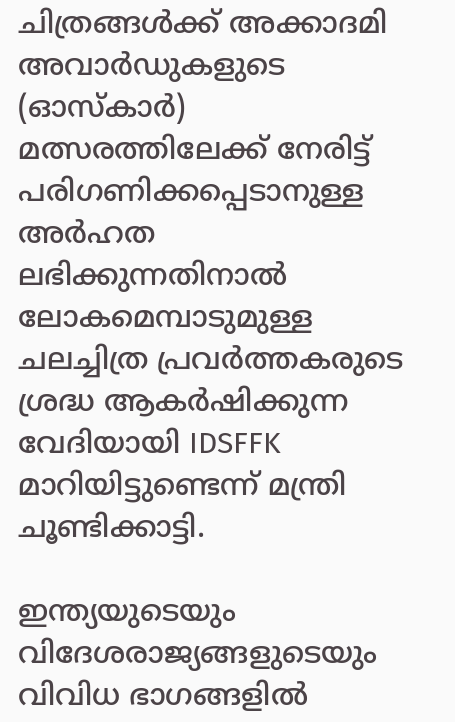ചിത്രങ്ങൾക്ക് അക്കാദമി അവാർഡുകളുടെ (ഓസ്‌കാർ) മത്സരത്തിലേക്ക് നേരിട്ട് പരിഗണിക്കപ്പെടാനുള്ള അർഹത ലഭിക്കുന്നതിനാൽ ലോകമെമ്പാടുമുള്ള ചലച്ചിത്ര പ്രവർത്തകരുടെ ശ്രദ്ധ ആകർഷിക്കുന്ന വേദിയായി IDSFFK മാറിയിട്ടുണ്ടെന്ന് മന്ത്രി ചൂണ്ടിക്കാട്ടി.

ഇന്ത്യയുടെയും വിദേശരാജ്യങ്ങളുടെയും വിവിധ ഭാഗങ്ങളിൽ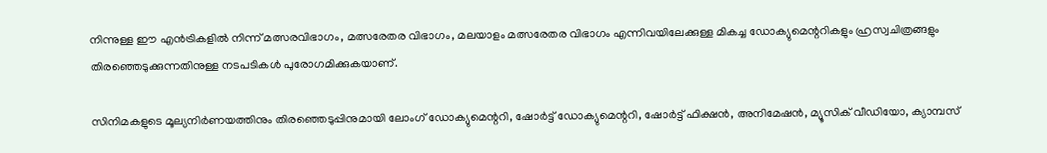നിന്നുള്ള ഈ എൻട്രികളിൽ നിന്ന് മത്സരവിഭാഗം, മത്സരേതര വിഭാഗം, മലയാളം മത്സരേതര വിഭാഗം എന്നിവയിലേക്കുള്ള മികച്ച ഡോക്യുമെന്ററികളും ഹ്രസ്വചിത്രങ്ങളും തിരഞ്ഞെടുക്കുന്നതിനുള്ള നടപടികൾ പുരോഗമിക്കുകയാണ്.

സിനിമകളുടെ മൂല്യനിർണയത്തിനും തിരഞ്ഞെടുപ്പിനുമായി ലോംഗ് ഡോക്യുമെന്ററി, ഷോർട്ട് ഡോക്യുമെന്ററി, ഷോർട്ട് ഫിക്ഷൻ, അനിമേഷൻ, മ്യൂസിക് വീഡിയോ, ക്യാമ്പസ്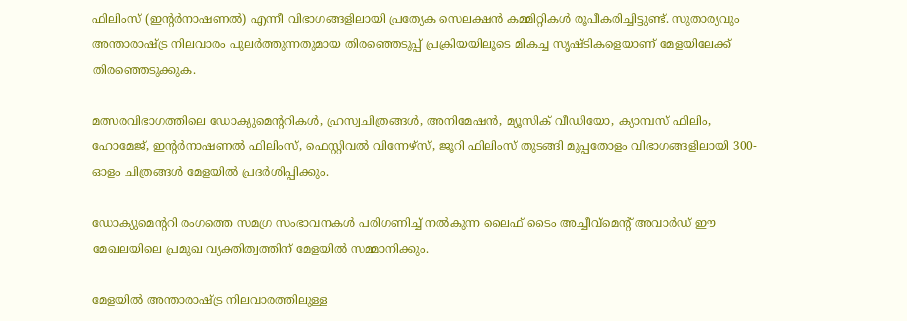ഫിലിംസ് (ഇന്റർനാഷണൽ) എന്നീ വിഭാഗങ്ങളിലായി പ്രത്യേക സെലക്ഷൻ കമ്മിറ്റികൾ രൂപീകരിച്ചിട്ടുണ്ട്. സുതാര്യവും അന്താരാഷ്ട്ര നിലവാരം പുലർത്തുന്നതുമായ തിരഞ്ഞെടുപ്പ് പ്രക്രിയയിലൂടെ മികച്ച സൃഷ്ടികളെയാണ് മേളയിലേക്ക് തിരഞ്ഞെടുക്കുക.

മത്സരവിഭാഗത്തിലെ ഡോക്യുമെന്ററികൾ, ഹ്രസ്വചിത്രങ്ങൾ, അനിമേഷൻ, മ്യൂസിക് വീഡിയോ, ക്യാമ്പസ് ഫിലിം, ഹോമേജ്, ഇന്റർനാഷണൽ ഫിലിംസ്, ഫെസ്റ്റിവൽ വിന്നേഴ്‌സ്, ജൂറി ഫിലിംസ് തുടങ്ങി മുപ്പതോളം വിഭാഗങ്ങളിലായി 300-ഓളം ചിത്രങ്ങൾ മേളയിൽ പ്രദർശിപ്പിക്കും.

ഡോക്യുമെന്ററി രംഗത്തെ സമഗ്ര സംഭാവനകൾ പരിഗണിച്ച് നൽകുന്ന ലൈഫ് ടൈം അച്ചീവ്‌മെന്റ് അവാർഡ് ഈ മേഖലയിലെ പ്രമുഖ വ്യക്തിത്വത്തിന് മേളയിൽ സമ്മാനിക്കും.

മേളയിൽ അന്താരാഷ്ട്ര നിലവാരത്തിലുള്ള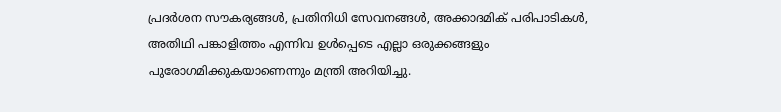പ്രദർശന സൗകര്യങ്ങൾ, പ്രതിനിധി സേവനങ്ങൾ, അക്കാദമിക് പരിപാടികൾ, അതിഥി പങ്കാളിത്തം എന്നിവ ഉൾപ്പെടെ എല്ലാ ഒരുക്കങ്ങളും പുരോഗമിക്കുകയാണെന്നും മന്ത്രി അറിയിച്ചു.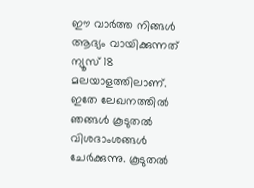ഈ വാർത്ത നിങ്ങൾ ആദ്യം വായിക്കുന്നത് ന്യൂസ് 18 മലയാളത്തിലാണ്. ഇതേ ലേഖനത്തിൽ ഞങ്ങൾ കൂടുതൽ വിശദാംശങ്ങൾ ചേർക്കുന്നു. കൂടുതൽ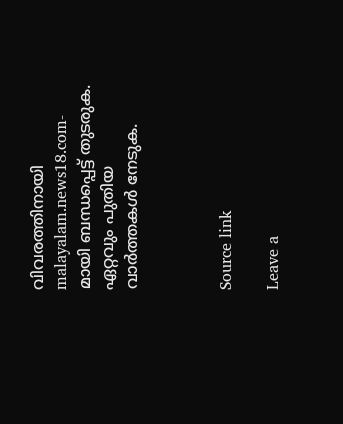വിവരത്തിനായി malayalam.news18.com-മായി ബന്ധപ്പെട്ട് തുടരുക. ഏറ്റവും പുതിയ വാർത്തകൾ നേടുക.



Source link

Leave a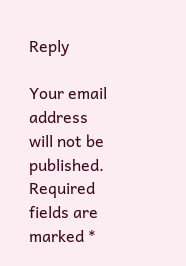Reply

Your email address will not be published. Required fields are marked *